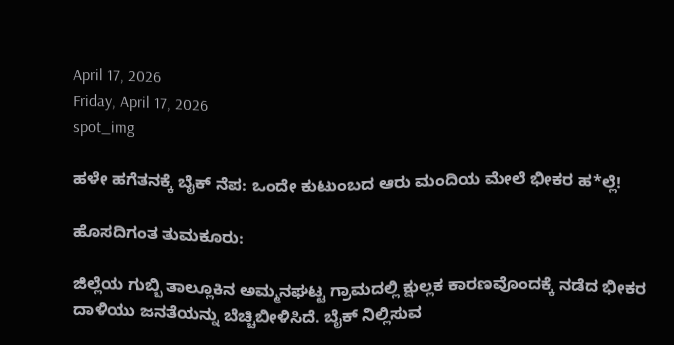April 17, 2026
Friday, April 17, 2026
spot_img

ಹಳೇ ಹಗೆತನಕ್ಕೆ ಬೈಕ್ ನೆಪ: ಒಂದೇ ಕುಟುಂಬದ ಆರು ಮಂದಿಯ ಮೇಲೆ ಭೀಕರ ಹ*ಲ್ಲೆ!

ಹೊಸದಿಗಂತ ತುಮಕೂರು:

ಜಿಲ್ಲೆಯ ಗುಬ್ಬಿ ತಾಲ್ಲೂಕಿನ ಅಮ್ಮನಘಟ್ಟ ಗ್ರಾಮದಲ್ಲಿ ಕ್ಷುಲ್ಲಕ ಕಾರಣವೊಂದಕ್ಕೆ ನಡೆದ ಭೀಕರ ದಾಳಿಯು ಜನತೆಯನ್ನು ಬೆಚ್ಚಿಬೀಳಿಸಿದೆ. ಬೈಕ್ ನಿಲ್ಲಿಸುವ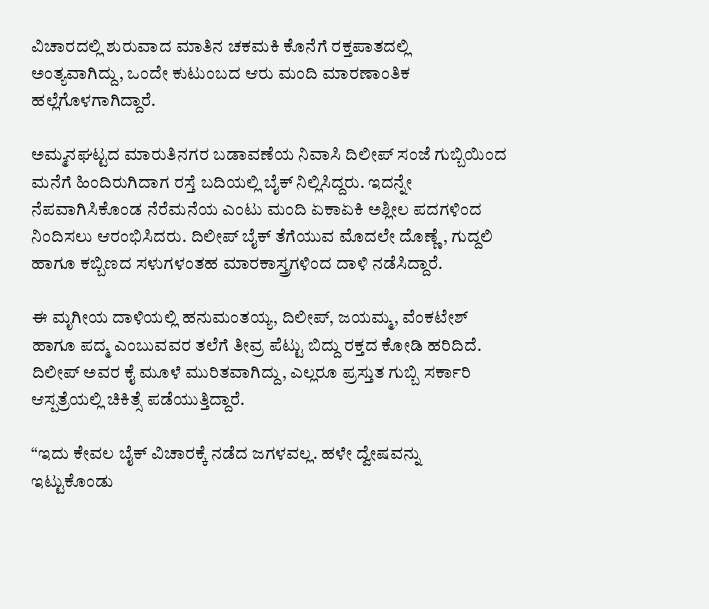ವಿಚಾರದಲ್ಲಿ ಶುರುವಾದ ಮಾತಿನ ಚಕಮಕಿ ಕೊನೆಗೆ ರಕ್ತಪಾತದಲ್ಲಿ ಅಂತ್ಯವಾಗಿದ್ದು, ಒಂದೇ ಕುಟುಂಬದ ಆರು ಮಂದಿ ಮಾರಣಾಂತಿಕ ಹಲ್ಲೆಗೊಳಗಾಗಿದ್ದಾರೆ.

ಅಮ್ಮನಘಟ್ಟದ ಮಾರುತಿನಗರ ಬಡಾವಣೆಯ ನಿವಾಸಿ ದಿಲೀಪ್ ಸಂಜೆ ಗುಬ್ಬಿಯಿಂದ ಮನೆಗೆ ಹಿಂದಿರುಗಿದಾಗ ರಸ್ತೆ ಬದಿಯಲ್ಲಿ ಬೈಕ್ ನಿಲ್ಲಿಸಿದ್ದರು. ಇದನ್ನೇ ನೆಪವಾಗಿಸಿಕೊಂಡ ನೆರೆಮನೆಯ ಎಂಟು ಮಂದಿ ಏಕಾಏಕಿ ಅಶ್ಲೀಲ ಪದಗಳಿಂದ ನಿಂದಿಸಲು ಆರಂಭಿಸಿದರು. ದಿಲೀಪ್ ಬೈಕ್ ತೆಗೆಯುವ ಮೊದಲೇ ದೊಣ್ಣೆ, ಗುದ್ದಲಿ ಹಾಗೂ ಕಬ್ಬಿಣದ ಸಳುಗಳಂತಹ ಮಾರಕಾಸ್ತ್ರಗಳಿಂದ ದಾಳಿ ನಡೆಸಿದ್ದಾರೆ.

ಈ ಮೃಗೀಯ ದಾಳಿಯಲ್ಲಿ ಹನುಮಂತಯ್ಯ, ದಿಲೀಪ್, ಜಯಮ್ಮ, ವೆಂಕಟೇಶ್ ಹಾಗೂ ಪದ್ಮ ಎಂಬುವವರ ತಲೆಗೆ ತೀವ್ರ ಪೆಟ್ಟು ಬಿದ್ದು ರಕ್ತದ ಕೋಡಿ ಹರಿದಿದೆ. ದಿಲೀಪ್ ಅವರ ಕೈ ಮೂಳೆ ಮುರಿತವಾಗಿದ್ದು, ಎಲ್ಲರೂ ಪ್ರಸ್ತುತ ಗುಬ್ಬಿ ಸರ್ಕಾರಿ ಆಸ್ಪತ್ರೆಯಲ್ಲಿ ಚಿಕಿತ್ಸೆ ಪಡೆಯುತ್ತಿದ್ದಾರೆ.

“ಇದು ಕೇವಲ ಬೈಕ್ ವಿಚಾರಕ್ಕೆ ನಡೆದ ಜಗಳವಲ್ಲ. ಹಳೇ ದ್ವೇಷವನ್ನು ಇಟ್ಟುಕೊಂಡು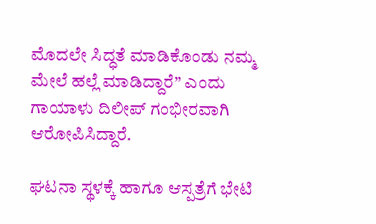ಮೊದಲೇ ಸಿದ್ಧತೆ ಮಾಡಿಕೊಂಡು ನಮ್ಮ ಮೇಲೆ ಹಲ್ಲೆ ಮಾಡಿದ್ದಾರೆ” ಎಂದು ಗಾಯಾಳು ದಿಲೀಪ್ ಗಂಭೀರವಾಗಿ ಆರೋಪಿಸಿದ್ದಾರೆ.

ಘಟನಾ ಸ್ಥಳಕ್ಕೆ ಹಾಗೂ ಆಸ್ಪತ್ರೆಗೆ ಭೇಟಿ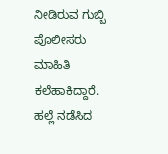ನೀಡಿರುವ ಗುಬ್ಬಿ ಪೊಲೀಸರು ಮಾಹಿತಿ ಕಲೆಹಾಕಿದ್ದಾರೆ. ಹಲ್ಲೆ ನಡೆಸಿದ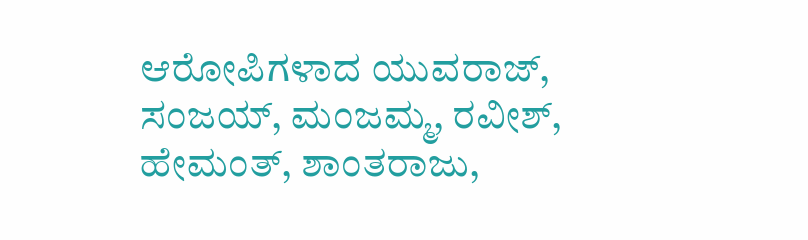ಆರೋಪಿಗಳಾದ ಯುವರಾಜ್, ಸಂಜಯ್, ಮಂಜಮ್ಮ, ರವೀಶ್, ಹೇಮಂತ್, ಶಾಂತರಾಜು,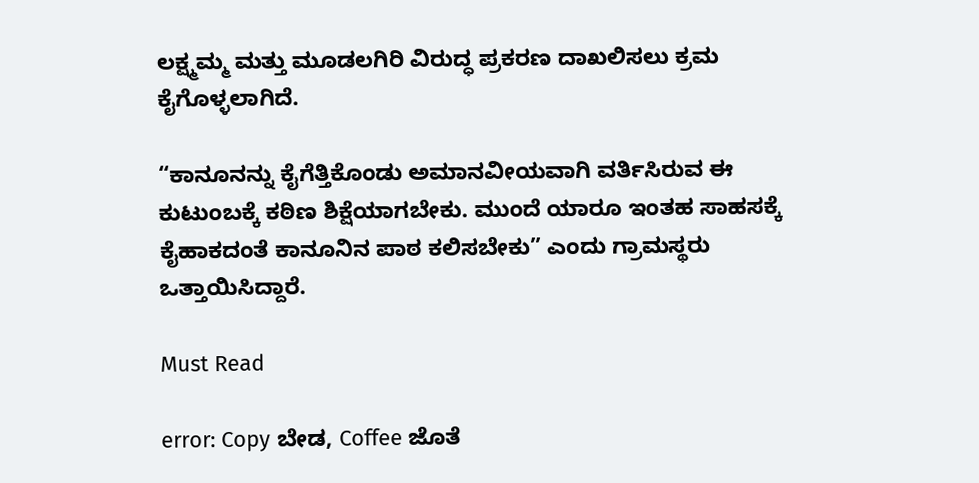ಲಕ್ಷ್ಮಮ್ಮ ಮತ್ತು ಮೂಡಲಗಿರಿ ವಿರುದ್ಧ ಪ್ರಕರಣ ದಾಖಲಿಸಲು ಕ್ರಮ ಕೈಗೊಳ್ಳಲಾಗಿದೆ.

“ಕಾನೂನನ್ನು ಕೈಗೆತ್ತಿಕೊಂಡು ಅಮಾನವೀಯವಾಗಿ ವರ್ತಿಸಿರುವ ಈ ಕುಟುಂಬಕ್ಕೆ ಕಠಿಣ ಶಿಕ್ಷೆಯಾಗಬೇಕು. ಮುಂದೆ ಯಾರೂ ಇಂತಹ ಸಾಹಸಕ್ಕೆ ಕೈಹಾಕದಂತೆ ಕಾನೂನಿನ ಪಾಠ ಕಲಿಸಬೇಕು” ಎಂದು ಗ್ರಾಮಸ್ಥರು ಒತ್ತಾಯಿಸಿದ್ದಾರೆ.

Must Read

error: Copy ಬೇಡ, Coffee ಜೊತೆ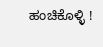ಹಂಚಿಕೊಳ್ಳಿ !